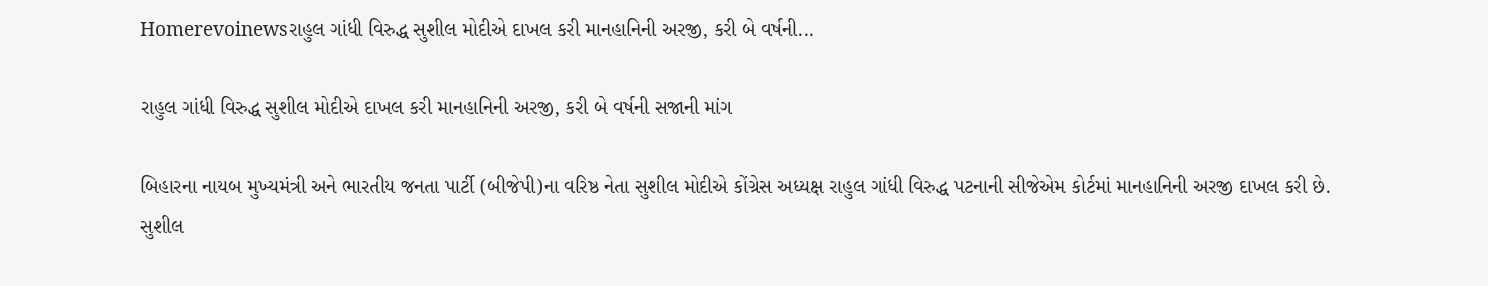Homerevoinewsરાહુલ ગાંધી વિરુદ્ધ સુશીલ મોદીએ દાખલ કરી માનહાનિની અરજી, કરી બે વર્ષની...

રાહુલ ગાંધી વિરુદ્ધ સુશીલ મોદીએ દાખલ કરી માનહાનિની અરજી, કરી બે વર્ષની સજાની માંગ

બિહારના નાયબ મુખ્યમંત્રી અને ભારતીય જનતા પાર્ટી (બીજેપી)ના વરિષ્ઠ નેતા સુશીલ મોદીએ કોંગ્રેસ અધ્યક્ષ રાહુલ ગાંધી વિરુદ્ધ પટનાની સીજેએમ કોર્ટમાં માનહાનિની અરજી દાખલ કરી છે. સુશીલ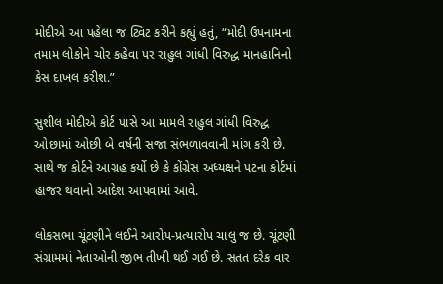મોદીએ આ પહેલા જ ટ્વિટ કરીને કહ્યું હતું, “મોદી ઉપનામના તમામ લોકોને ચોર કહેવા પર રાહુલ ગાંધી વિરુદ્ધ માનહાનિનો કેસ દાખલ કરીશ.”

સુશીલ મોદીએ કોર્ટ પાસે આ મામલે રાહુલ ગાંધી વિરુદ્ધ ઓછામાં ઓછી બે વર્ષની સજા સંભળાવવાની માંગ કરી છે. સાથે જ કોર્ટને આગ્રહ કર્યો છે કે કોંગ્રેસ અધ્યક્ષને પટના કોર્ટમાં હાજર થવાનો આદેશ આપવામાં આવે.

લોકસભા ચૂંટણીને લઈને આરોપ-પ્રત્યારોપ ચાલુ જ છે. ચૂંટણી સંગ્રામમાં નેતાઓની જીભ તીખી થઈ ગઈ છે. સતત દરેક વાર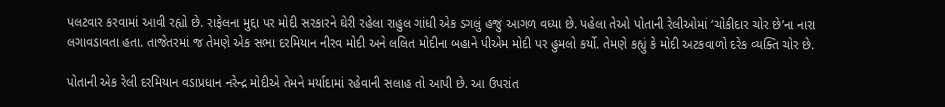પલટવાર કરવામાં આવી રહ્યો છે. રાફેલના મુદ્દા પર મોદી સરકારને ઘેરી રહેલા રાહુલ ગાંધી એક ડગલું હજુ આગળ વધ્યા છે. પહેલા તેઓ પોતાની રેલીઓમાં ‘ચોકીદાર ચોર છે’ના નારા લગાવડાવતા હતા. તાજેતરમાં જ તેમણે એક સભા દરમિયાન નીરવ મોદી અને લલિત મોદીના બહાને પીએમ મોદી પર હુમલો કર્યો. તેમણે કહ્યું કે મોદી અટકવાળો દરેક વ્યક્તિ ચોર છે.

પોતાની એક રેલી દરમિયાન વડાપ્રધાન નરેન્દ્ર મોદીએ તેમને મર્યાદામાં રહેવાની સલાહ તો આપી છે. આ ઉપરાંત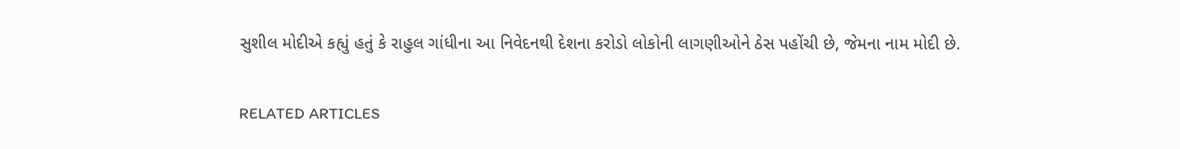સુશીલ મોદીએ કહ્યું હતું કે રાહુલ ગાંધીના આ નિવેદનથી દેશના કરોડો લોકોની લાગણીઓને ઠેસ પહોંચી છે, જેમના નામ મોદી છે.

RELATED ARTICLES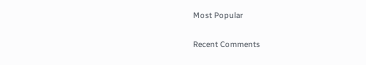Most Popular

Recent Comments